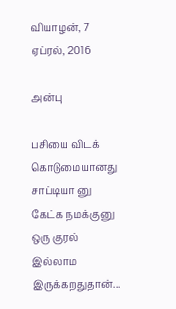வியாழன், 7 ஏப்ரல், 2016

அன்பு

பசியை விடக் கொடுமையானது சாப்டியா னு கேட்க நமக்குனு ஒரு குரல் இல்லாம இருக்கறதுதான்...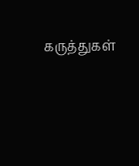கருத்துகள்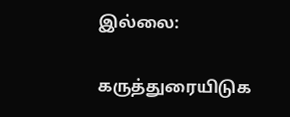இல்லை:

கருத்துரையிடுக